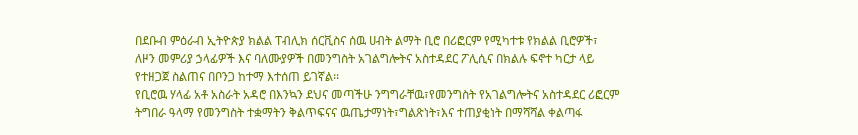በደቡብ ምዕራብ ኢትዮጵያ ክልል ፐብሊክ ሰርቪስና ሰዉ ሀብት ልማት ቢሮ በሪፎርም የሚካተቱ የክልል ቢሮዎች፣ ለዞን መምሪያ ኃላፊዎች እና ባለሙያዎች በመንግስት አገልግሎትና አስተዳደር ፖሊሲና በክልሉ ፍኖተ ካርታ ላይ የተዘጋጀ ስልጠና በቦንጋ ከተማ እተሰጠ ይገኛል፡፡
የቢሮዉ ሃላፊ አቶ አስራት አዳሮ በእንኳን ደህና መጣችሁ ንግግራቸዉ፣የመንግስት የአገልግሎትና አስተዳደር ሪፎርም ትግበራ ዓላማ የመንግስት ተቋማትን ቅልጥፍናና ዉጤታማነት፣ግልጽነት፣እና ተጠያቂነት በማሻሻል ቀልጣፋ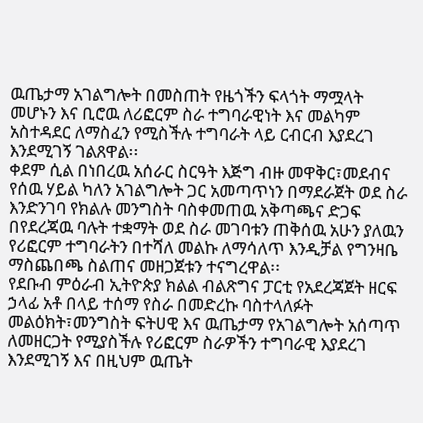ዉጤታማ አገልግሎት በመስጠት የዜጎችን ፍላጎት ማሟላት መሆኑን እና ቢሮዉ ለሪፎርም ስራ ተግባራዊነት እና መልካም አስተዳደር ለማስፈን የሚስችሉ ተግባራት ላይ ርብርብ እያደረገ እንደሚገኝ ገልጸዋል፡፡
ቀደም ሲል በነበረዉ አሰራር ስርዓት እጅግ ብዙ መዋቅር፣መደብና የሰዉ ሃይል ካለን አገልግሎት ጋር አመጣጥነን በማደራጀት ወደ ስራ እንድንገባ የክልሉ መንግስት ባስቀመጠዉ አቅጣጫና ድጋፍ በየደረጃዉ ባሉት ተቋማት ወደ ስራ መገባቱን ጠቅሰዉ አሁን ያለዉን የሪፎርም ተግባራትን በተሻለ መልኩ ለማሳለጥ እንዲቻል የግንዛቤ ማስጨበጫ ስልጠና መዘጋጀቱን ተናግረዋል፡፡
የደቡብ ምዕራብ ኢትዮጵያ ክልል ብልጽግና ፓርቲ የአደረጃጀት ዘርፍ ኃላፊ አቶ በላይ ተሰማ የስራ በመድረኩ ባስተላለፉት መልዕክት፣መንግስት ፍትሀዊ እና ዉጤታማ የአገልግሎት አሰጣጥ ለመዘርጋት የሚያስችሉ የሪፎርም ስራዎችን ተግባራዊ እያደረገ እንደሚገኝ እና በዚህም ዉጤት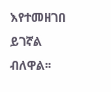እየተመዘገበ ይገኛል ብለዋል፡፡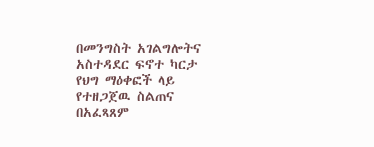በመንግስት አገልግሎትና አስተዳደር ፍኖተ ካርታ የህግ ማዕቀፎች ላይ የተዘጋጀዉ ስልጠና በአፈጻጸም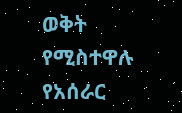ወቅት የሚስተዋሉ የአሰራር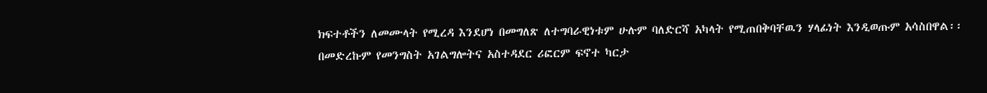ክፍተቶችን ለመሙላት የሚረዳ እንደሆነ በመግለጽ ለተግባራዊነቱም ሁሉም ባለድርሻ አካላት የሚጠበቅባቸዉን ሃላፊነት እንዲወጡም አሳስበዋል፡፡
በመድረኩም የመንግስት አገልግሎትና አስተዳደር ሪፎርም ፍኖተ ካርታ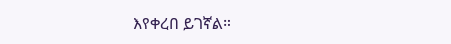እየቀረበ ይገኛል።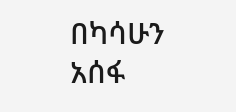በካሳሁን አሰፋ